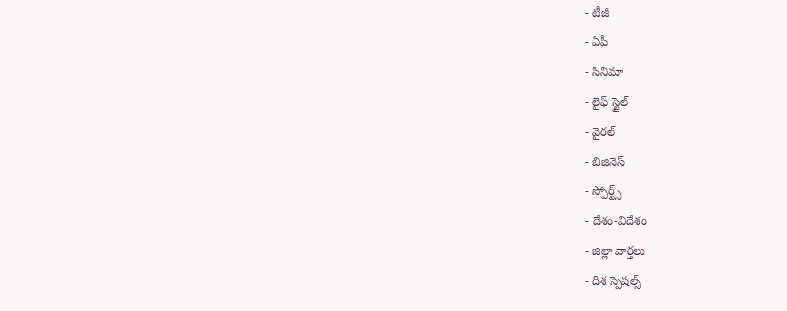- టీజీ
- ఏపీ
- సినిమా
- లైఫ్ స్టైల్
- వైరల్
- బిజినెస్
- స్పోర్ట్స్
- దేశం-విదేశం
- జిల్లా వార్తలు
- దిశ స్పెషల్స్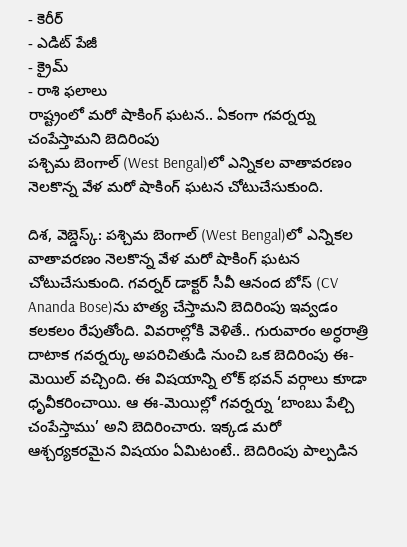- కెరీర్
- ఎడిట్ పేజీ
- క్రైమ్
- రాశి ఫలాలు
రాష్ట్రంలో మరో షాకింగ్ ఘటన.. ఏకంగా గవర్నర్ను చంపేస్తామని బెదిరింపు
పశ్చిమ బెంగాల్ (West Bengal)లో ఎన్నికల వాతావరణం నెలకొన్న వేళ మరో షాకింగ్ ఘటన చోటుచేసుకుంది.

దిశ, వెబ్డెస్క్: పశ్చిమ బెంగాల్ (West Bengal)లో ఎన్నికల వాతావరణం నెలకొన్న వేళ మరో షాకింగ్ ఘటన చోటుచేసుకుంది. గవర్నర్ డాక్టర్ సీవీ ఆనంద బోస్ (CV Ananda Bose)ను హత్య చేస్తామని బెదిరింపు ఇవ్వడం కలకలం రేపుతోంది. వివరాల్లోకి వెళితే.. గురువారం అర్ధరాత్రి దాటాక గవర్నర్కు అపరిచితుడి నుంచి ఒక బెదిరింపు ఈ-మెయిల్ వచ్చింది. ఈ విషయాన్ని లోక్ భవన్ వర్గాలు కూడా ధృవీకరించాయి. ఆ ఈ-మెయిల్లో గవర్నర్ను ‘బాంబు పేల్చి చంపేస్తాము’ అని బెదిరించారు. ఇక్కడ మరో ఆశ్చర్యకరమైన విషయం ఏమిటంటే.. బెదిరింపు పాల్పడిన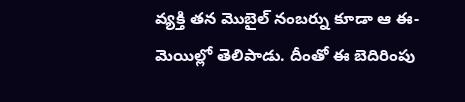వ్యక్తి తన మొబైల్ నంబర్ను కూడా ఆ ఈ-మెయిల్లో తెలిపాడు. దీంతో ఈ బెదిరింపు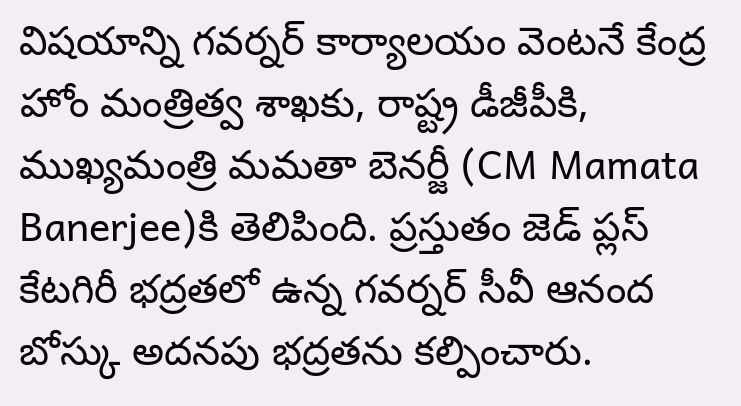విషయాన్ని గవర్నర్ కార్యాలయం వెంటనే కేంద్ర హోం మంత్రిత్వ శాఖకు, రాష్ట్ర డీజీపీకి, ముఖ్యమంత్రి మమతా బెనర్జీ (CM Mamata Banerjee)కి తెలిపింది. ప్రస్తుతం జెడ్ ప్లస్ కేటగిరీ భద్రతలో ఉన్న గవర్నర్ సీవీ ఆనంద బోస్కు అదనపు భద్రతను కల్పించారు.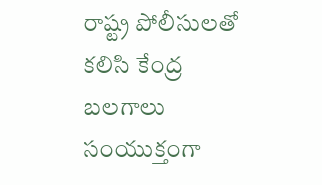రాష్ట్ర పోలీసులతో కలిసి కేంద్ర బలగాలు సంయుక్తంగా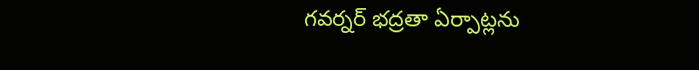గవర్నర్ భద్రతా ఏర్పాట్లను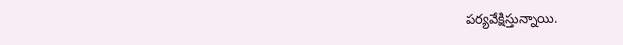పర్యవేక్షిస్తున్నాయి.